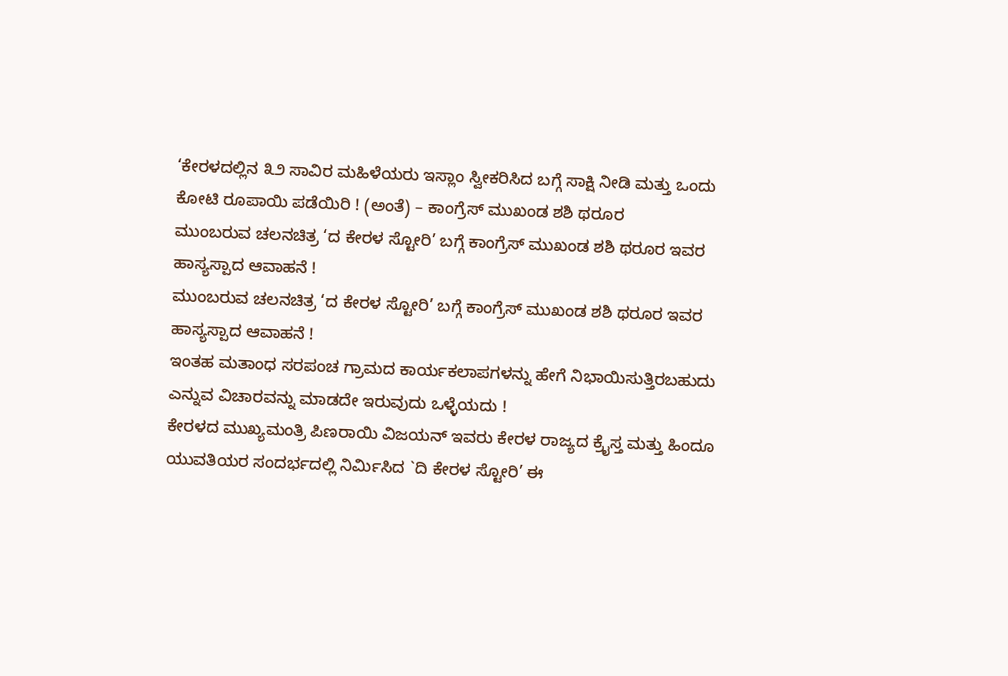‘ಕೇರಳದಲ್ಲಿನ ೩೨ ಸಾವಿರ ಮಹಿಳೆಯರು ಇಸ್ಲಾಂ ಸ್ವೀಕರಿಸಿದ ಬಗ್ಗೆ ಸಾಕ್ಷಿ ನೀಡಿ ಮತ್ತು ಒಂದು ಕೋಟಿ ರೂಪಾಯಿ ಪಡೆಯಿರಿ ! (ಅಂತೆ) – ಕಾಂಗ್ರೆಸ್ ಮುಖಂಡ ಶಶಿ ಥರೂರ
ಮುಂಬರುವ ಚಲನಚಿತ್ರ ‘ದ ಕೇರಳ ಸ್ಟೋರಿ’ ಬಗ್ಗೆ ಕಾಂಗ್ರೆಸ್ ಮುಖಂಡ ಶಶಿ ಥರೂರ ಇವರ ಹಾಸ್ಯಸ್ಪಾದ ಆವಾಹನೆ !
ಮುಂಬರುವ ಚಲನಚಿತ್ರ ‘ದ ಕೇರಳ ಸ್ಟೋರಿ’ ಬಗ್ಗೆ ಕಾಂಗ್ರೆಸ್ ಮುಖಂಡ ಶಶಿ ಥರೂರ ಇವರ ಹಾಸ್ಯಸ್ಪಾದ ಆವಾಹನೆ !
ಇಂತಹ ಮತಾಂಧ ಸರಪಂಚ ಗ್ರಾಮದ ಕಾರ್ಯಕಲಾಪಗಳನ್ನು ಹೇಗೆ ನಿಭಾಯಿಸುತ್ತಿರಬಹುದು ಎನ್ನುವ ವಿಚಾರವನ್ನು ಮಾಡದೇ ಇರುವುದು ಒಳ್ಳೆಯದು !
ಕೇರಳದ ಮುಖ್ಯಮಂತ್ರಿ ಪಿಣರಾಯಿ ವಿಜಯನ್ ಇವರು ಕೇರಳ ರಾಜ್ಯದ ಕ್ರೈಸ್ತ ಮತ್ತು ಹಿಂದೂ ಯುವತಿಯರ ಸಂದರ್ಭದಲ್ಲಿ ನಿರ್ಮಿಸಿದ `ದಿ ಕೇರಳ ಸ್ಟೋರಿ’ ಈ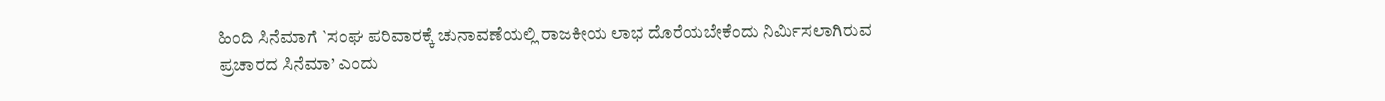ಹಿಂದಿ ಸಿನೆಮಾಗೆ `ಸಂಘ ಪರಿವಾರಕ್ಕೆ ಚುನಾವಣೆಯಲ್ಲಿ ರಾಜಕೀಯ ಲಾಭ ದೊರೆಯಬೇಕೆಂದು ನಿರ್ಮಿಸಲಾಗಿರುವ ಪ್ರಚಾರದ ಸಿನೆಮಾ’ ಎಂದು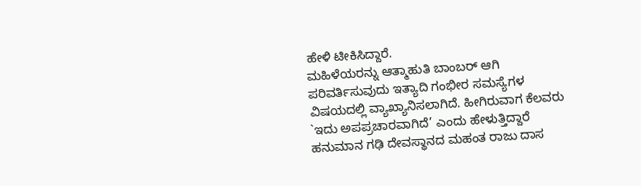ಹೇಳಿ ಟೀಕಿಸಿದ್ದಾರೆ.
ಮಹಿಳೆಯರನ್ನು ಆತ್ಮಾಹುತಿ ಬಾಂಬರ್ ಆಗಿ ಪರಿವರ್ತಿಸುವುದು ಇತ್ಯಾದಿ ಗಂಭೀರ ಸಮಸ್ಯೆಗಳ ವಿಷಯದಲ್ಲಿ ವ್ಯಾಖ್ಯಾನಿಸಲಾಗಿದೆ. ಹೀಗಿರುವಾಗ ಕೆಲವರು `ಇದು ಅಪಪ್ರಚಾರವಾಗಿದೆ’ ಎಂದು ಹೇಳುತ್ತಿದ್ದಾರೆ
ಹನುಮಾನ ಗಢಿ ದೇವಸ್ಥಾನದ ಮಹಂತ ರಾಜು ದಾಸ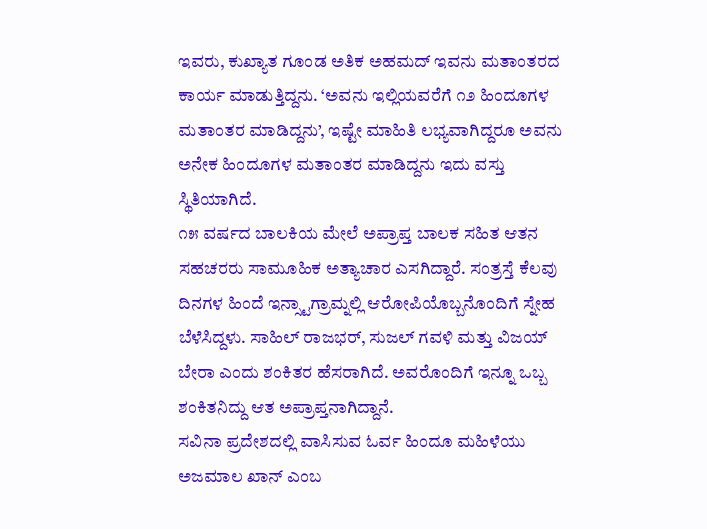ಇವರು, ಕುಖ್ಯಾತ ಗೂಂಡ ಅತಿಕ ಅಹಮದ್ ಇವನು ಮತಾಂತರದ ಕಾರ್ಯ ಮಾಡುತ್ತಿದ್ದನು. ‘ಅವನು ಇಲ್ಲಿಯವರೆಗೆ ೧೨ ಹಿಂದೂಗಳ ಮತಾಂತರ ಮಾಡಿದ್ದನು’, ಇಷ್ಟೇ ಮಾಹಿತಿ ಲಭ್ಯವಾಗಿದ್ದರೂ ಅವನು ಅನೇಕ ಹಿಂದೂಗಳ ಮತಾಂತರ ಮಾಡಿದ್ದನು ಇದು ವಸ್ತು ಸ್ಥಿತಿಯಾಗಿದೆ.
೧೫ ವರ್ಷದ ಬಾಲಕಿಯ ಮೇಲೆ ಅಪ್ರಾಪ್ತ ಬಾಲಕ ಸಹಿತ ಆತನ ಸಹಚರರು ಸಾಮೂಹಿಕ ಅತ್ಯಾಚಾರ ಎಸಗಿದ್ದಾರೆ. ಸಂತ್ರಸ್ತೆ ಕೆಲವು ದಿನಗಳ ಹಿಂದೆ ಇನ್ಸ್ಟಾಗ್ರಾಮ್ನಲ್ಲಿ ಆರೋಪಿಯೊಬ್ಬನೊಂದಿಗೆ ಸ್ನೇಹ ಬೆಳೆಸಿದ್ದಳು. ಸಾಹಿಲ್ ರಾಜಭರ್, ಸುಜಲ್ ಗವಳಿ ಮತ್ತು ವಿಜಯ್ ಬೇರಾ ಎಂದು ಶಂಕಿತರ ಹೆಸರಾಗಿದೆ. ಅವರೊಂದಿಗೆ ಇನ್ನೂ ಒಬ್ಬ ಶಂಕಿತನಿದ್ದು ಆತ ಅಪ್ರಾಪ್ತನಾಗಿದ್ದಾನೆ.
ಸವಿನಾ ಪ್ರದೇಶದಲ್ಲಿ ವಾಸಿಸುವ ಓರ್ವ ಹಿಂದೂ ಮಹಿಳೆಯು ಅಜಮಾಲ ಖಾನ್ ಎಂಬ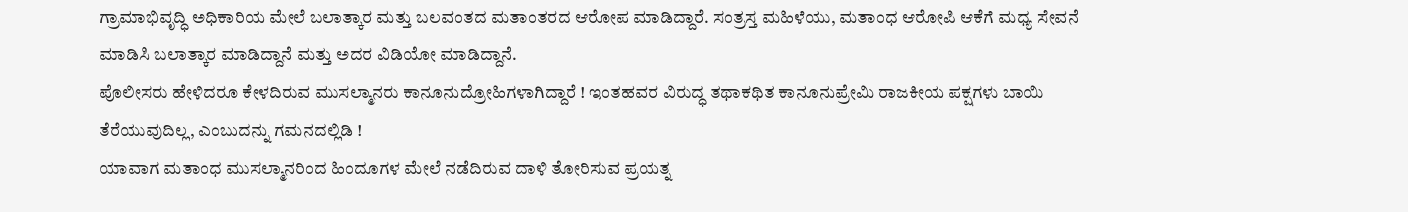ಗ್ರಾಮಾಭಿವೃದ್ಧಿ ಅಧಿಕಾರಿಯ ಮೇಲೆ ಬಲಾತ್ಕಾರ ಮತ್ತು ಬಲವಂತದ ಮತಾಂತರದ ಆರೋಪ ಮಾಡಿದ್ದಾರೆ. ಸಂತ್ರಸ್ತ ಮಹಿಳೆಯು, ಮತಾಂಧ ಆರೋಪಿ ಆಕೆಗೆ ಮಧ್ಯ ಸೇವನೆ ಮಾಡಿಸಿ ಬಲಾತ್ಕಾರ ಮಾಡಿದ್ದಾನೆ ಮತ್ತು ಅದರ ವಿಡಿಯೋ ಮಾಡಿದ್ದಾನೆ.
ಪೊಲೀಸರು ಹೇಳಿದರೂ ಕೇಳದಿರುವ ಮುಸಲ್ಮಾನರು ಕಾನೂನುದ್ರೋಹಿಗಳಾಗಿದ್ದಾರೆ ! ಇಂತಹವರ ವಿರುದ್ಧ ತಥಾಕಥಿತ ಕಾನೂನುಪ್ರೇಮಿ ರಾಜಕೀಯ ಪಕ್ಷಗಳು ಬಾಯಿ ತೆರೆಯುವುದಿಲ್ಲ, ಎಂಬುದನ್ನು ಗಮನದಲ್ಲಿಡಿ !
ಯಾವಾಗ ಮತಾಂಧ ಮುಸಲ್ಮಾನರಿಂದ ಹಿಂದೂಗಳ ಮೇಲೆ ನಡೆದಿರುವ ದಾಳಿ ತೋರಿಸುವ ಪ್ರಯತ್ನ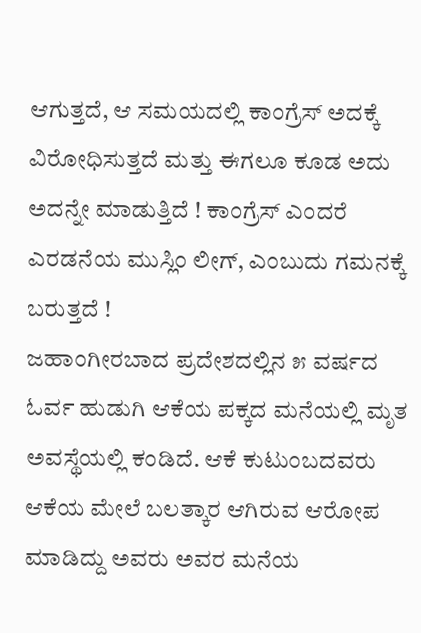ಆಗುತ್ತದೆ, ಆ ಸಮಯದಲ್ಲಿ ಕಾಂಗ್ರೆಸ್ ಅದಕ್ಕೆ ವಿರೋಧಿಸುತ್ತದೆ ಮತ್ತು ಈಗಲೂ ಕೂಡ ಅದು ಅದನ್ನೇ ಮಾಡುತ್ತಿದೆ ! ಕಾಂಗ್ರೆಸ್ ಎಂದರೆ ಎರಡನೆಯ ಮುಸ್ಲಿಂ ಲೀಗ್, ಎಂಬುದು ಗಮನಕ್ಕೆ ಬರುತ್ತದೆ !
ಜಹಾಂಗೀರಬಾದ ಪ್ರದೇಶದಲ್ಲಿನ ೫ ವರ್ಷದ ಓರ್ವ ಹುಡುಗಿ ಆಕೆಯ ಪಕ್ಕದ ಮನೆಯಲ್ಲಿ ಮೃತ ಅವಸ್ಥೆಯಲ್ಲಿ ಕಂಡಿದೆ. ಆಕೆ ಕುಟುಂಬದವರು ಆಕೆಯ ಮೇಲೆ ಬಲತ್ಕಾರ ಆಗಿರುವ ಆರೋಪ ಮಾಡಿದ್ದು ಅವರು ಅವರ ಮನೆಯ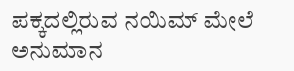ಪಕ್ಕದಲ್ಲಿರುವ ನಯಿಮ್ ಮೇಲೆ ಅನುಮಾನ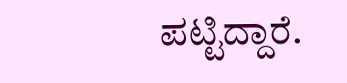ಪಟ್ಟಿದ್ದಾರೆ.